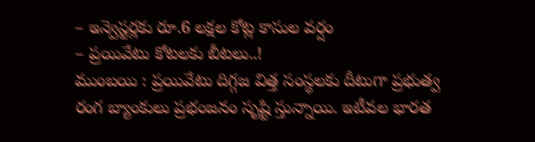– ఇన్వెస్టర్లకు రూ.6 లక్షల కోట్ల కాసుల వర్షం
– ప్రయివేటు కోటలకు బీటలు..!
ముంబయి : ప్రయివేటు దిగ్గజ విత్త సంస్థలకు దీటుగా ప్రభుత్వ రంగ బ్యాంకులు ప్రభంజనం సృష్టి స్తున్నాయి. ఇటీవల భారత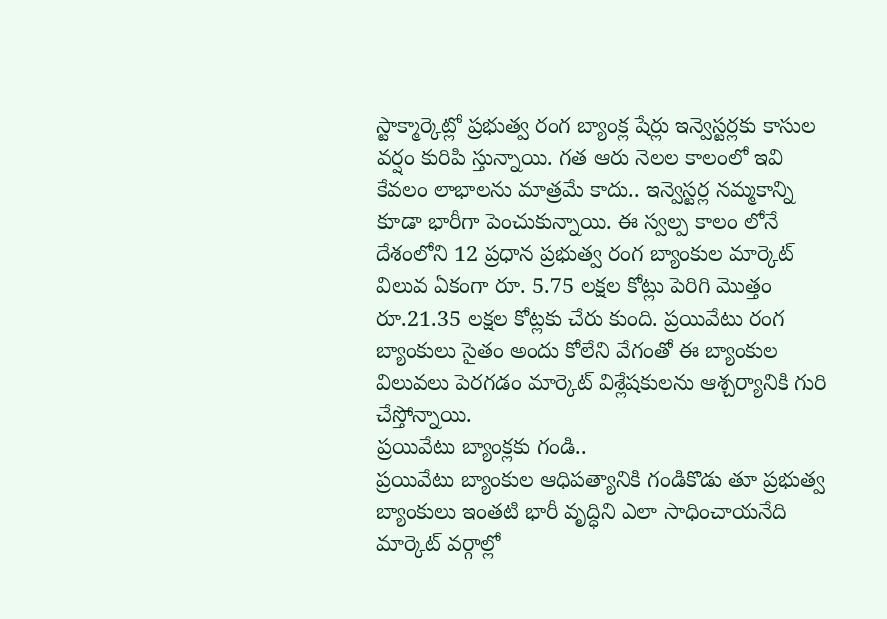స్టాక్మార్కెట్లో ప్రభుత్వ రంగ బ్యాంక్ల షేర్లు ఇన్వెస్టర్లకు కాసుల వర్షం కురిపి స్తున్నాయి. గత ఆరు నెలల కాలంలో ఇవి కేవలం లాభాలను మాత్రమే కాదు.. ఇన్వెస్టర్ల నమ్మకాన్ని కూడా భారీగా పెంచుకున్నాయి. ఈ స్వల్ప కాలం లోనే దేశంలోని 12 ప్రధాన ప్రభుత్వ రంగ బ్యాంకుల మార్కెట్ విలువ ఏకంగా రూ. 5.75 లక్షల కోట్లు పెరిగి మొత్తం రూ.21.35 లక్షల కోట్లకు చేరు కుంది. ప్రయివేటు రంగ బ్యాంకులు సైతం అందు కోలేని వేగంతో ఈ బ్యాంకుల విలువలు పెరగడం మార్కెట్ విశ్లేషకులను ఆశ్చర్యానికి గురి చేస్తోన్నాయి.
ప్రయివేటు బ్యాంక్లకు గండి..
ప్రయివేటు బ్యాంకుల ఆధిపత్యానికి గండికొడు తూ ప్రభుత్వ బ్యాంకులు ఇంతటి భారీ వృద్ధిని ఎలా సాధించాయనేది మార్కెట్ వర్గాల్లో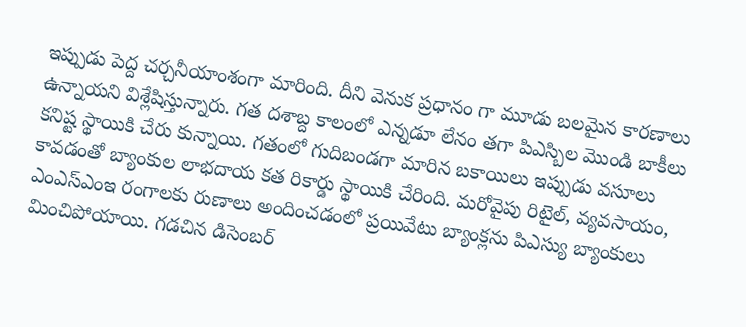ఇప్పుడు పెద్ద చర్చనీయాంశంగా మారింది. దీని వెనుక ప్రధానం గా మూడు బలమైన కారణాలు ఉన్నాయని విశ్లేషిస్తున్నారు. గత దశాబ్ద కాలంలో ఎన్నడూ లేనం తగా పిఎస్బిల మొండి బాకీలు కనిష్ట స్థాయికి చేరు కున్నాయి. గతంలో గుదిబండగా మారిన బకాయిలు ఇప్పుడు వసూలు కావడంతో బ్యాంకుల లాభదాయ కత రికార్డు స్థాయికి చేరింది. మరోవైపు రిటైల్, వ్యవసాయం, ఎంఎస్ఎంఇ రంగాలకు రుణాలు అందించడంలో ప్రయివేటు బ్యాంక్లను పిఎస్యు బ్యాంకులు మించిపోయాయి. గడచిన డిసెంబర్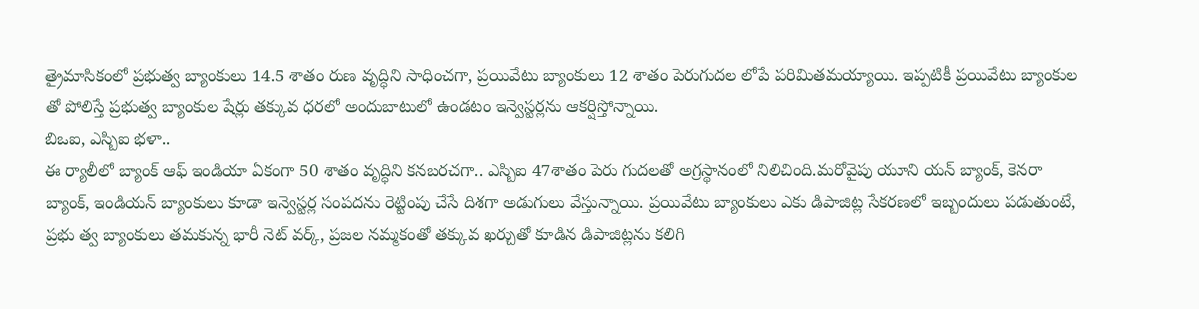త్రైమాసికంలో ప్రభుత్వ బ్యాంకులు 14.5 శాతం రుణ వృద్ధిని సాధించగా, ప్రయివేటు బ్యాంకులు 12 శాతం పెరుగుదల లోపే పరిమితమయ్యాయి. ఇప్పటికీ ప్రయివేటు బ్యాంకుల తో పోలిస్తే ప్రభుత్వ బ్యాంకుల షేర్లు తక్కువ ధరలో అందుబాటులో ఉండటం ఇన్వెస్టర్లను ఆకర్షిస్తోన్నాయి.
బిఒఐ, ఎస్బిఐ భళా..
ఈ ర్యాలీలో బ్యాంక్ ఆఫ్ ఇండియా ఏకంగా 50 శాతం వృద్ధిని కనబరచగా.. ఎస్బిఐ 47శాతం పెరు గుదలతో అగ్రస్థానంలో నిలిచింది.మరోవైపు యూని యన్ బ్యాంక్, కెనరా బ్యాంక్, ఇండియన్ బ్యాంకులు కూడా ఇన్వెస్టర్ల సంపదను రెట్టింపు చేసే దిశగా అడుగులు వేస్తున్నాయి. ప్రయివేటు బ్యాంకులు ఎకు డిపాజిట్ల సేకరణలో ఇబ్బందులు పడుతుంటే, ప్రభు త్వ బ్యాంకులు తమకున్న భారీ నెట్ వర్క్, ప్రజల నమ్మకంతో తక్కువ ఖర్చుతో కూడిన డిపాజిట్లను కలిగి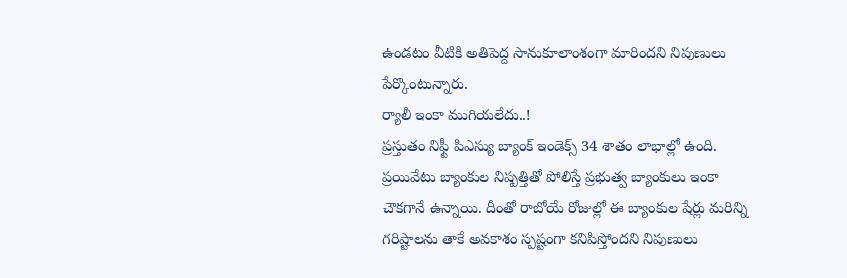ఉండటం వీటికి అతిపెద్ద సానుకూలాంశంగా మారిందని నిపుణులు పేర్కొంటున్నారు.
ర్యాలీ ఇంకా ముగియలేదు..!
ప్రస్తుతం నిఫ్టీ పిఎస్యు బ్యాంక్ ఇండెక్స్ 34 శాతం లాభాల్లో ఉంది. ప్రయివేటు బ్యాంకుల నిష్పత్తితో పోలిస్తే ప్రభుత్వ బ్యాంకులు ఇంకా చౌకగానే ఉన్నాయి. దీంతో రాబోయే రోజుల్లో ఈ బ్యాంకుల షేర్లు మరిన్ని గరిష్టాలను తాకే అవకాశం స్పష్టంగా కనిపిస్తోందని నిపుణులు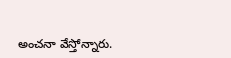అంచనా వేస్తోన్నారు.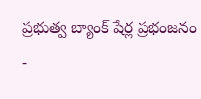ప్రభుత్వ బ్యాంక్ షేర్ల ప్రభంజనం
-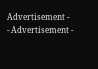Advertisement -
- Advertisement -